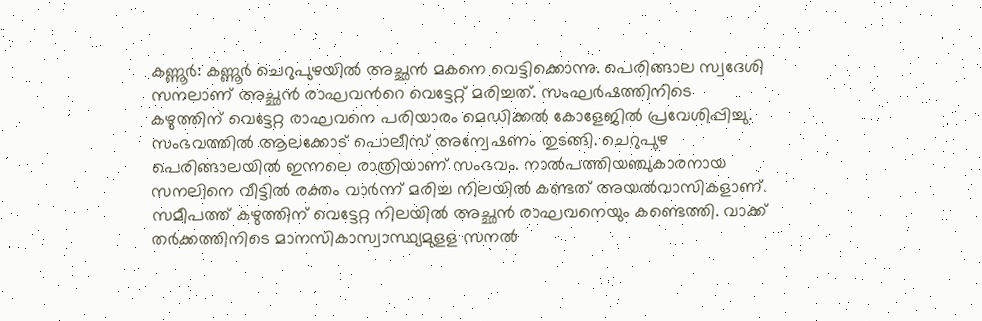കണ്ണൂർ: കണ്ണൂർ ചെറുപുഴയിൽ അച്ഛൻ മകനെ വെട്ടിക്കൊന്നു. പെരിങ്ങാല സ്വദേശി സനലാണ് അച്ഛൻ രാഘവൻറെ വെട്ടേറ്റ് മരിച്ചത്. സംഘർഷത്തിനിടെ കഴുത്തിന് വെട്ടേറ്റ രാഘവനെ പരിയാരം മെഡിക്കൽ കോളേജിൽ പ്രവേശിപ്പിച്ചു. സംഭവത്തിൽ ആലക്കോട് പൊലീസ് അന്വേഷണം തുടങ്ങി. ചെറുപുഴ പെരിങ്ങാലയിൽ ഇന്നലെ രാത്രിയാണ് സംഭവം. നാൽപത്തിയഞ്ചുകാരനായ സനലിനെ വീട്ടിൽ രക്തം വാർന്ന് മരിച്ച നിലയിൽ കണ്ടത് അയൽവാസികളാണ്. സമീപത്ത് കഴുത്തിന് വെട്ടേറ്റ നിലയിൽ അച്ഛൻ രാഘവനെയും കണ്ടെത്തി. വാക്ക് തർക്കത്തിനിടെ മാനസികാസ്വാസ്ഥ്യമുളള സനൽ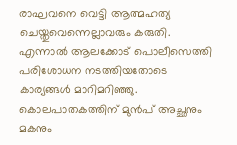രാഘവനെ വെട്ടി ആത്മഹത്യ ചെയ്തുവെന്നെല്ലാവരും കരുതി. എന്നാൽ ആലക്കോട് പൊലീസെത്തി പരിശോധന നടത്തിയതോടെ കാര്യങ്ങൾ മാറിമറിഞ്ഞു.
കൊലപാതകത്തിന് മുൻപ് അച്ഛനും മകനും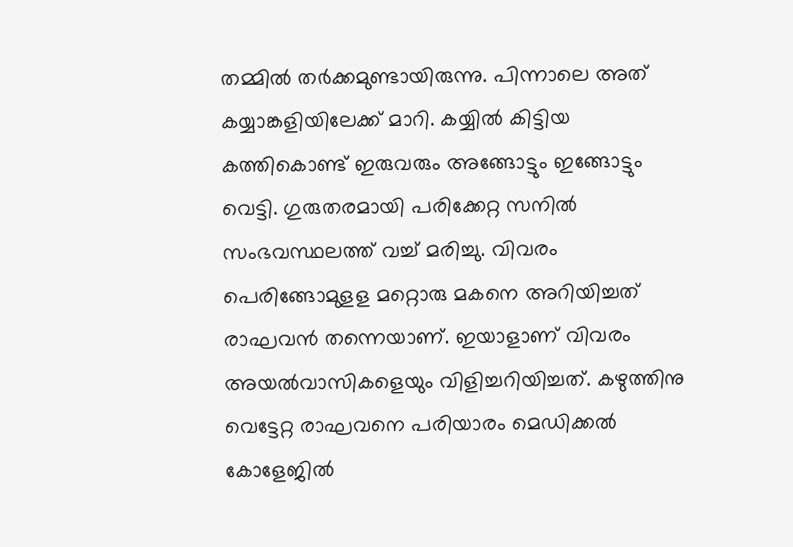തമ്മിൽ തർക്കമുണ്ടായിരുന്നു. പിന്നാലെ അത് കയ്യാങ്കളിയിലേക്ക് മാറി. കയ്യിൽ കിട്ടിയ കത്തികൊണ്ട് ഇരുവരും അങ്ങോട്ടും ഇങ്ങോട്ടും വെട്ടി. ഗുരുതരമായി പരിക്കേറ്റ സനിൽ സംഭവസ്ഥലത്ത് വച്ച് മരിച്ചു. വിവരം പെരിങ്ങോമുളള മറ്റൊരു മകനെ അറിയിച്ചത് രാഘവൻ തന്നെയാണ്. ഇയാളാണ് വിവരം അയൽവാസികളെയും വിളിച്ചറിയിച്ചത്. കഴുത്തിനു വെട്ടേറ്റ രാഘവനെ പരിയാരം മെഡിക്കൽ കോളേജിൽ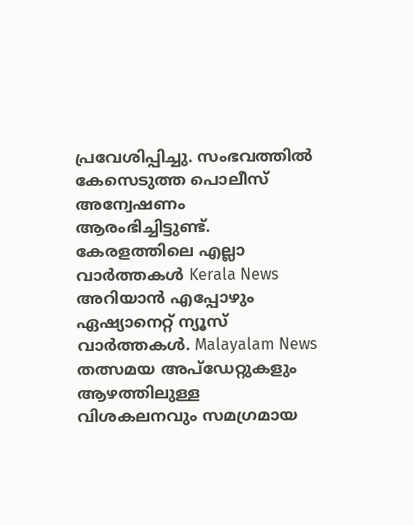പ്രവേശിപ്പിച്ചു. സംഭവത്തിൽ കേസെടുത്ത പൊലീസ് അന്വേഷണം ആരംഭിച്ചിട്ടുണ്ട്.
കേരളത്തിലെ എല്ലാ വാർത്തകൾ Kerala News അറിയാൻ എപ്പോഴും ഏഷ്യാനെറ്റ് ന്യൂസ് വാർത്തകൾ. Malayalam News തത്സമയ അപ്ഡേറ്റുകളും ആഴത്തിലുള്ള വിശകലനവും സമഗ്രമായ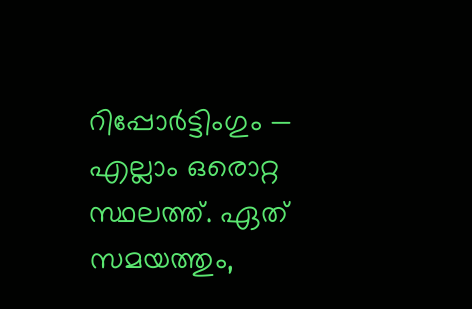റിപ്പോർട്ടിംഗും — എല്ലാം ഒരൊറ്റ സ്ഥലത്ത്. ഏത് സമയത്തും,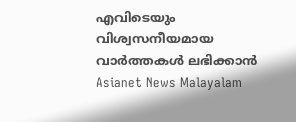എവിടെയും വിശ്വസനീയമായ വാർത്തകൾ ലഭിക്കാൻ Asianet News Malayalam